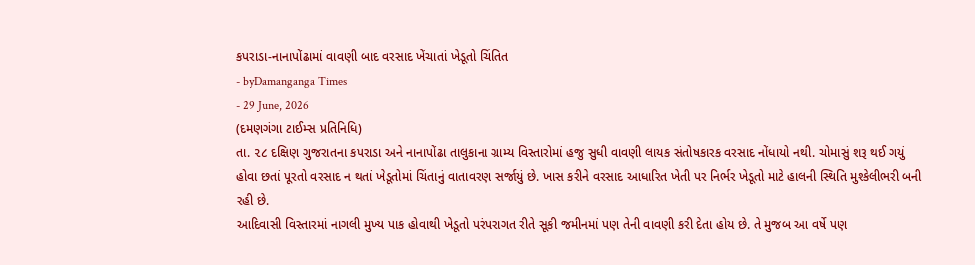કપરાડા-નાનાપોંઢામાં વાવણી બાદ વરસાદ ખેંચાતાં ખેડૂતો ચિંતિત
- byDamanganga Times
- 29 June, 2026
(દમણગંગા ટાઈમ્સ પ્રતિનિધિ)
તા. ૨૮ દક્ષિણ ગુજરાતના કપરાડા અને નાનાપોંઢા તાલુકાના ગ્રામ્ય વિસ્તારોમાં હજુ સુધી વાવણી લાયક સંતોષકારક વરસાદ નોંધાયો નથી. ચોમાસું શરૂ થઈ ગયું હોવા છતાં પૂરતો વરસાદ ન થતાં ખેડૂતોમાં ચિંતાનું વાતાવરણ સર્જાયું છે. ખાસ કરીને વરસાદ આધારિત ખેતી પર નિર્ભર ખેડૂતો માટે હાલની સ્થિતિ મુશ્કેલીભરી બની રહી છે.
આદિવાસી વિસ્તારમાં નાગલી મુખ્ય પાક હોવાથી ખેડૂતો પરંપરાગત રીતે સૂકી જમીનમાં પણ તેની વાવણી કરી દેતા હોય છે. તે મુજબ આ વર્ષે પણ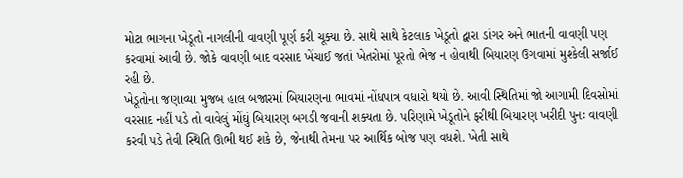મોટા ભાગના ખેડૂતો નાગલીની વાવણી પૂર્ણ કરી ચૂક્યા છે. સાથે સાથે કેટલાક ખેડૂતો દ્વારા ડાંગર અને ભાતની વાવણી પણ કરવામાં આવી છે. જોકે વાવણી બાદ વરસાદ ખેંચાઈ જતાં ખેતરોમાં પૂરતો ભેજ ન હોવાથી બિયારણ ઉગવામાં મુશ્કેલી સર્જાઈ રહી છે.
ખેડૂતોના જણાવ્યા મુજબ હાલ બજારમાં બિયારણના ભાવમાં નોંધપાત્ર વધારો થયો છે. આવી સ્થિતિમાં જો આગામી દિવસોમાં વરસાદ નહીં પડે તો વાવેલું મોંઘું બિયારણ બગડી જવાની શક્યતા છે. પરિણામે ખેડૂતોને ફરીથી બિયારણ ખરીદી પુનઃ વાવણી કરવી પડે તેવી સ્થિતિ ઊભી થઈ શકે છે, જેનાથી તેમના પર આર્થિક બોજ પણ વધશે. ખેતી સાથે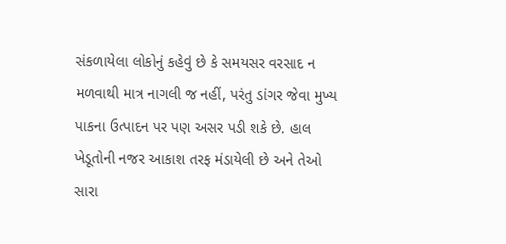સંકળાયેલા લોકોનું કહેવું છે કે સમયસર વરસાદ ન મળવાથી માત્ર નાગલી જ નહીં, પરંતુ ડાંગર જેવા મુખ્ય પાકના ઉત્પાદન પર પણ અસર પડી શકે છે. હાલ ખેડૂતોની નજર આકાશ તરફ મંડાયેલી છે અને તેઓ સારા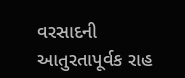વરસાદની આતુરતાપૂર્વક રાહ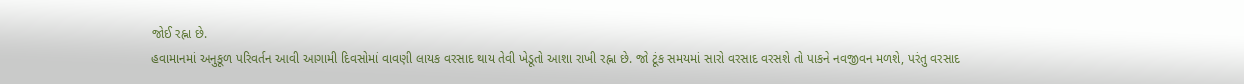જોઈ રહ્ના છે.
હવામાનમાં અનુકૂળ પરિવર્તન આવી આગામી દિવસોમાં વાવણી લાયક વરસાદ થાય તેવી ખેડૂતો આશા રાખી રહ્ના છે. જો ટૂંક સમયમાં સારો વરસાદ વરસશે તો પાકને નવજીવન મળશે, પરંતુ વરસાદ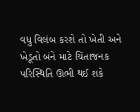વધુ વિલંબ કરશે તો ખેતી અને ખેડૂતો બંને માટે ચિંતાજનક પરિસ્થિતિ ઊભી થઈ શકે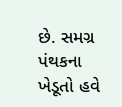છે. સમગ્ર પંથકના ખેડૂતો હવે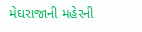મેઘરાજાની મહેરની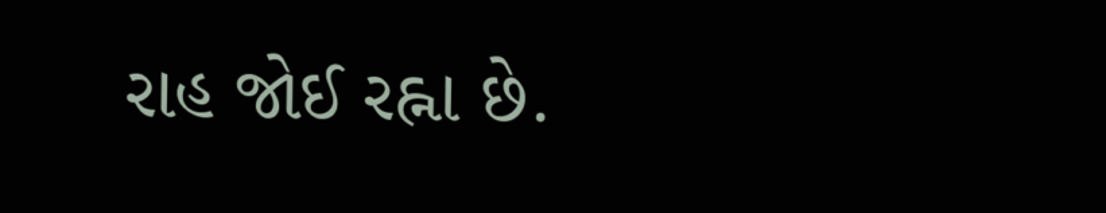રાહ જોઈ રહ્ના છે.